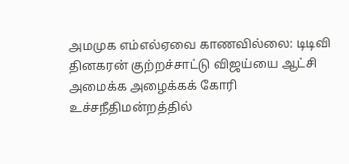அமமுக எம்எல்ஏவை காணவில்லை: டிடிவி தினகரன் குற்றச்சாட்டு விஜய்யை ஆட்சி அமைக்க அழைக்கக் கோரி உச்சநீதிமன்றத்தில்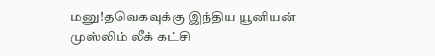மனு!தவெகவுக்கு இந்திய யூனியன் முஸ்லிம் லீக் கட்சி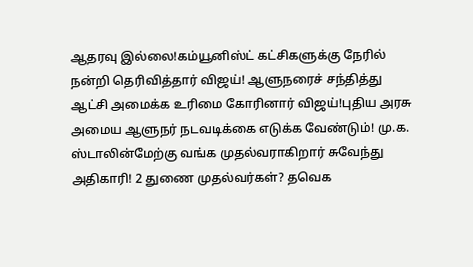ஆதரவு இல்லை!கம்யூனிஸ்ட் கட்சிகளுக்கு நேரில் நன்றி தெரிவித்தார் விஜய்! ஆளுநரைச் சந்தித்து ஆட்சி அமைக்க உரிமை கோரினார் விஜய்!புதிய அரசு அமைய ஆளுநர் நடவடிக்கை எடுக்க வேண்டும்! மு.க. ஸ்டாலின்மேற்கு வங்க முதல்வராகிறார் சுவேந்து அதிகாரி! 2 துணை முதல்வர்கள்? தவெக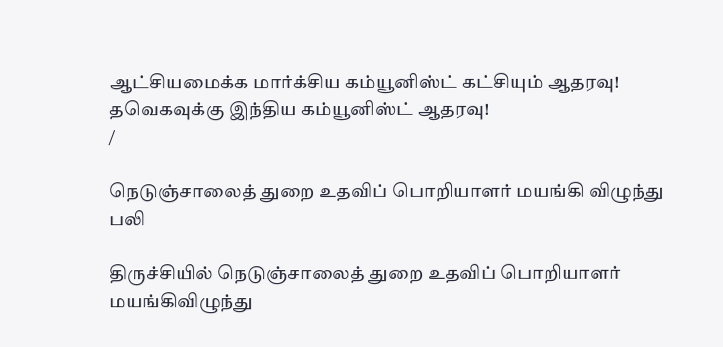ஆட்சியமைக்க மார்க்சிய கம்யூனிஸ்ட் கட்சியும் ஆதரவு! தவெகவுக்கு இந்திய கம்யூனிஸ்ட் ஆதரவு!
/

நெடுஞ்சாலைத் துறை உதவிப் பொறியாளர் மயங்கி விழுந்து பலி

திருச்சியில் நெடுஞ்சாலைத் துறை உதவிப் பொறியாளர் மயங்கிவிழுந்து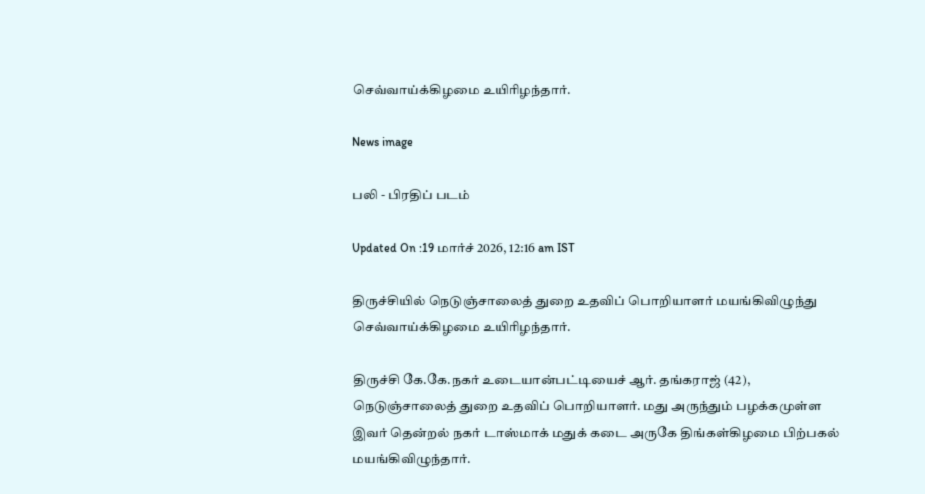செவ்வாய்க்கிழமை உயிரிழந்தார்.

News image

பலி - பிரதிப் படம்

Updated On :19 மார்ச் 2026, 12:16 am IST

திருச்சியில் நெடுஞ்சாலைத் துறை உதவிப் பொறியாளர் மயங்கிவிழுந்து செவ்வாய்க்கிழமை உயிரிழந்தார்.

திருச்சி கே.கே.நகர் உடையான்பட்டியைச் ஆர். தங்கராஜ் (42), நெடுஞ்சாலைத் துறை உதவிப் பொறியாளர். மது அருந்தும் பழக்கமுள்ள இவர் தென்றல் நகர் டாஸ்மாக் மதுக் கடை அருகே திங்கள்கிழமை பிற்பகல் மயங்கிவிழுந்தார்.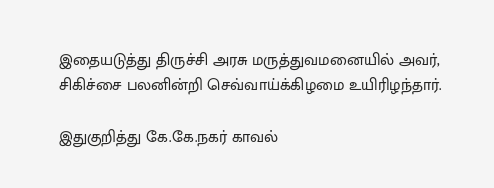இதையடுத்து திருச்சி அரசு மருத்துவமனையில் அவர், சிகிச்சை பலனின்றி செவ்வாய்க்கிழமை உயிரிழந்தார்.

இதுகுறித்து கே.கே.நகர் காவல்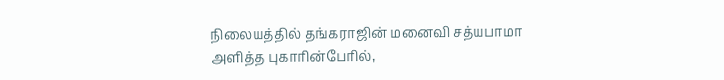நிலையத்தில் தங்கராஜின் மனைவி சத்யபாமா அளித்த புகாரின்பேரில்,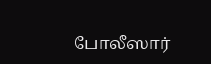போலீஸார்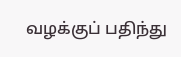வழக்குப் பதிந்து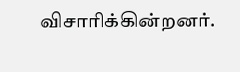விசாரிக்கின்றனர்.